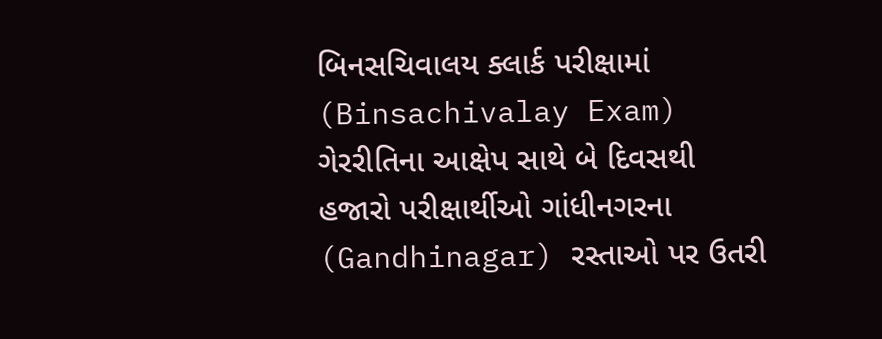બિનસચિવાલય ક્લાર્ક પરીક્ષામાં (Binsachivalay Exam) ગેરરીતિના આક્ષેપ સાથે બે દિવસથી હજારો પરીક્ષાર્થીઓ ગાંધીનગરના (Gandhinagar) રસ્તાઓ પર ઉતરી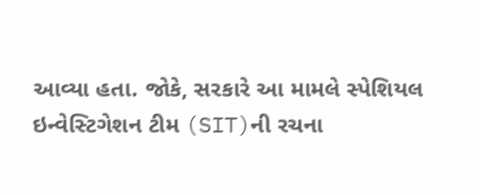આવ્યા હતા. જોકે, સરકારે આ મામલે સ્પેશિયલ ઇન્વેસ્ટિગેશન ટીમ (SIT)ની રચના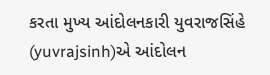કરતા મુખ્ય આંદોલનકારી યુવરાજસિંહે (yuvrajsinh)એ આંદોલન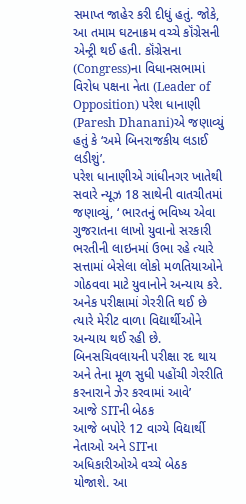સમાપ્ત જાહેર કરી દીધું હતું. જોકે, આ તમામ ઘટનાક્રમ વચ્ચે કૉંગ્રેસની એન્ટ્રી થઈ હતી. કૉંગ્રેસના (Congress)ના વિધાનસભામાં વિરોધ પક્ષના નેતા (Leader of Opposition) પરેશ ધાનાણી (Paresh Dhanani)એ જણાવ્યું હતું કે ‘અમે બિનરાજકીય લડાઈ લડીશું’.
પરેશ ધાનાણીએ ગાંધીનગર ખાતેથી સવારે ન્યૂઝ 18 સાથેની વાતચીતમાં જણાવ્યું, ‘ ભારતનું ભવિષ્ય એવા ગુજરાતના લાખો યુવાનો સરકારી ભરતીની લાઇનમાં ઉભા રહે ત્યારે સત્તામાં બેસેલા લોકો મળતિયાઓને ગોઠવવા માટે યુવાનોને અન્યાય કરે. અનેક પરીક્ષામાં ગેરરીતિ થઈ છે ત્યારે મેરીટ વાળા વિદ્યાર્થીઓને અન્યાય થઈ રહી છે. બિનસચિવલાયની પરીક્ષા રદ થાય અને તેના મૂળ સુધી પહોંચી ગેરરીતિ કરનારાને ઝેર કરવામાં આવે’
આજે SITની બેઠક
આજે બપોરે 12 વાગ્યે વિદ્યાર્થી નેતાઓ અને SITના અધિકારીઓએ વચ્ચે બેઠક યોજાશે. આ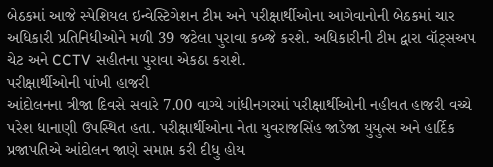બેઠકમાં આજે સ્પેશિયલ ઇન્વેસ્ટિગેશન ટીમ અને પરીક્ષાર્થીઓના આગેવાનોની બેઠકમાં ચાર અધિકારી પ્રતિનિધીઓને મળી 39 જટેલા પુરાવા કબ્જે કરશે. અધિકારીની ટીમ દ્વારા વૉટ્સઅપ ચેટ અને CCTV સહીતના પુરાવા એકઠા કરાશે.
પરીક્ષાર્થીઓની પાંખી હાજરી
આંદોલનના ત્રીજા દિવસે સવારે 7.00 વાગ્યે ગાંધીનગરમાં પરીક્ષાર્થીઓની નહીવત હાજરી વચ્ચે પરેશ ધાનાણી ઉપસ્થિત હતા. પરીક્ષાર્થીઓના નેતા યુવરાજસિંહ જાડેજા યુયુત્સ અને હાર્દિક પ્રજાપતિએ આંદોલન જાણે સમાપ્ત કરી દીધુ હોય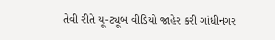તેવી રીતે યૂ-ટ્યૂબ વીડિયો જાહેર કરી ગાંધીનગર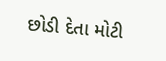છોડી દેતા મોટી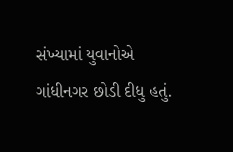સંખ્યામાં યુવાનોએ ગાંધીનગર છોડી દીધુ હતું.